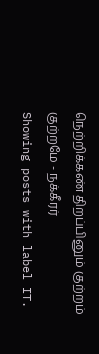நெற்றிக்கண் திறப்பினும் குற்றம் குற்றமே - நக்கீரர்
Showing posts with label IT.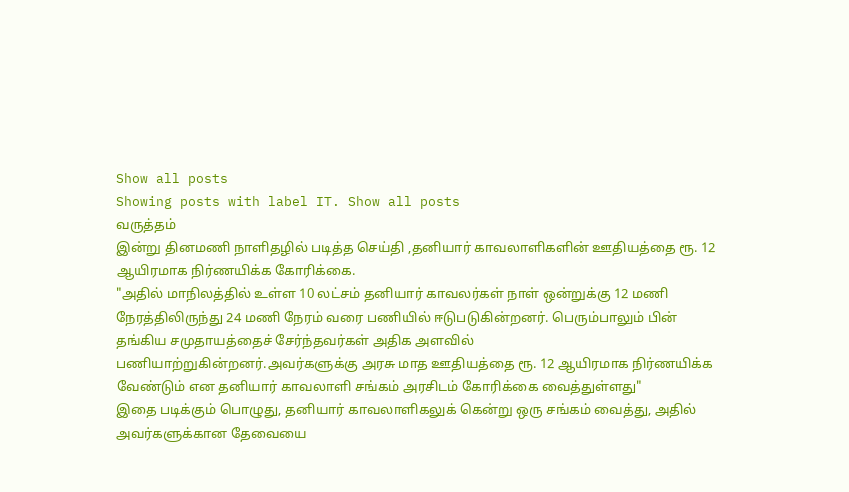Show all posts
Showing posts with label IT. Show all posts
வருத்தம்
இன்று தினமணி நாளிதழில் படித்த செய்தி ,தனியார் காவலாளிகளின் ஊதியத்தை ரூ. 12 ஆயிரமாக நிர்ணயிக்க கோரிக்கை.
"அதில் மாநிலத்தில் உள்ள 10 லட்சம் தனியார் காவலர்கள் நாள் ஒன்றுக்கு 12 மணி நேரத்திலிருந்து 24 மணி நேரம் வரை பணியில் ஈடுபடுகின்றனர். பெரும்பாலும் பின் தங்கிய சமுதாயத்தைச் சேர்ந்தவர்கள் அதிக அளவில் பணியாற்றுகின்றனர்.அவர்களுக்கு அரசு மாத ஊதியத்தை ரூ. 12 ஆயிரமாக நிர்ணயிக்க வேண்டும் என தனியார் காவலாளி சங்கம் அரசிடம் கோரிக்கை வைத்துள்ளது"
இதை படிக்கும் பொழுது, தனியார் காவலாளிகலுக் கென்று ஒரு சங்கம் வைத்து, அதில் அவர்களுக்கான தேவையை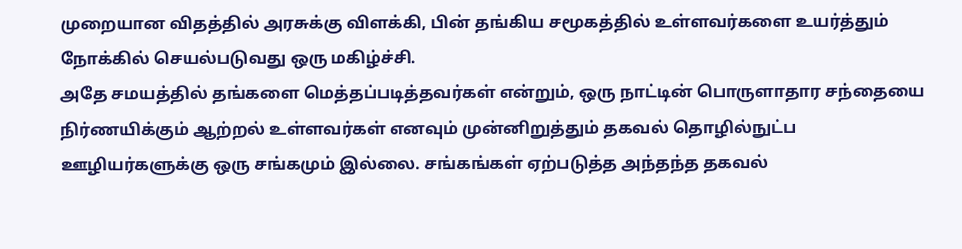முறையான விதத்தில் அரசுக்கு விளக்கி, பின் தங்கிய சமூகத்தில் உள்ளவர்களை உயர்த்தும் நோக்கில் செயல்படுவது ஒரு மகிழ்ச்சி.
அதே சமயத்தில் தங்களை மெத்தப்படித்தவர்கள் என்றும், ஒரு நாட்டின் பொருளாதார சந்தையை நிர்ணயிக்கும் ஆற்றல் உள்ளவர்கள் எனவும் முன்னிறுத்தும் தகவல் தொழில்நுட்ப ஊழியர்களுக்கு ஒரு சங்கமும் இல்லை. சங்கங்கள் ஏற்படுத்த அந்தந்த தகவல்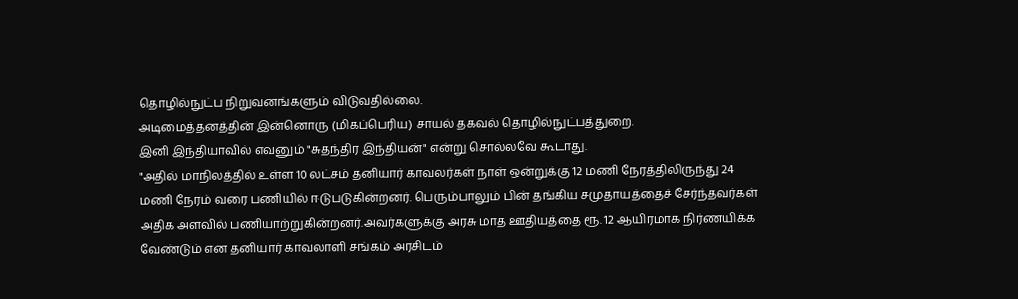தொழில்நுட்ப நிறுவனங்களும் விடுவதில்லை.
அடிமைத்தனத்தின் இன்னொரு (மிகப்பெரிய) சாயல் தகவல் தொழில்நுட்பத்துறை.
இனி இந்தியாவில் எவனும் "சுதந்திர இந்தியன்" என்று சொல்லவே கூடாது.
"அதில் மாநிலத்தில் உள்ள 10 லட்சம் தனியார் காவலர்கள் நாள் ஒன்றுக்கு 12 மணி நேரத்திலிருந்து 24 மணி நேரம் வரை பணியில் ஈடுபடுகின்றனர். பெரும்பாலும் பின் தங்கிய சமுதாயத்தைச் சேர்ந்தவர்கள் அதிக அளவில் பணியாற்றுகின்றனர்.அவர்களுக்கு அரசு மாத ஊதியத்தை ரூ. 12 ஆயிரமாக நிர்ணயிக்க வேண்டும் என தனியார் காவலாளி சங்கம் அரசிடம்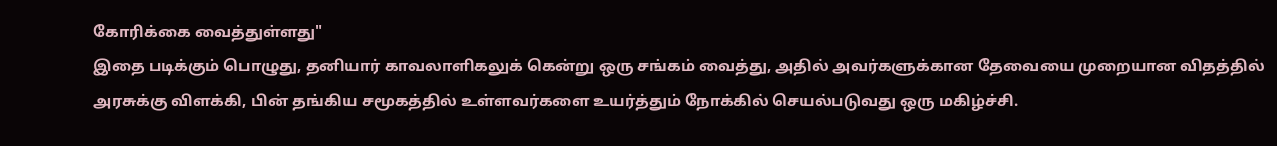கோரிக்கை வைத்துள்ளது"
இதை படிக்கும் பொழுது, தனியார் காவலாளிகலுக் கென்று ஒரு சங்கம் வைத்து, அதில் அவர்களுக்கான தேவையை முறையான விதத்தில் அரசுக்கு விளக்கி, பின் தங்கிய சமூகத்தில் உள்ளவர்களை உயர்த்தும் நோக்கில் செயல்படுவது ஒரு மகிழ்ச்சி.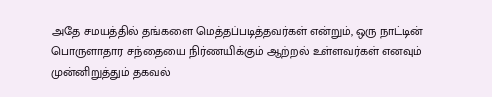அதே சமயத்தில் தங்களை மெத்தப்படித்தவர்கள் என்றும், ஒரு நாட்டின் பொருளாதார சந்தையை நிர்ணயிக்கும் ஆற்றல் உள்ளவர்கள் எனவும் முன்னிறுத்தும் தகவல்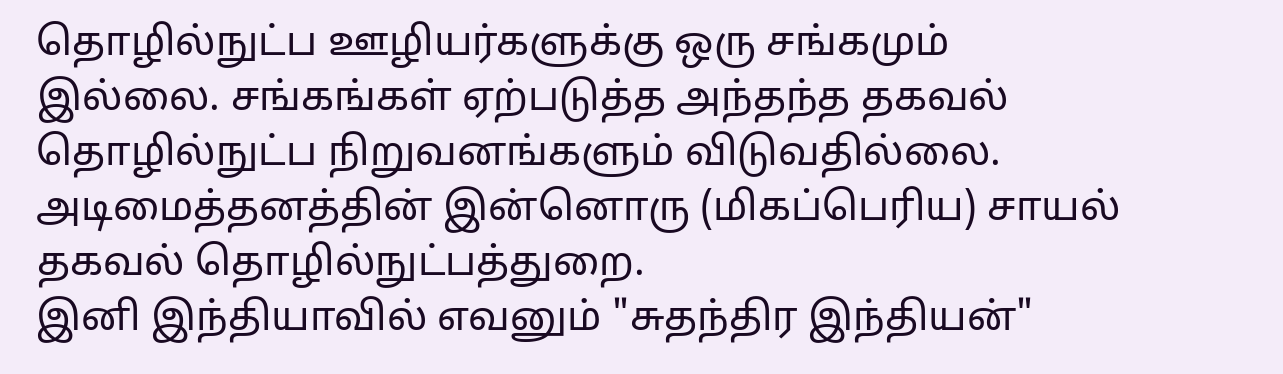தொழில்நுட்ப ஊழியர்களுக்கு ஒரு சங்கமும் இல்லை. சங்கங்கள் ஏற்படுத்த அந்தந்த தகவல் தொழில்நுட்ப நிறுவனங்களும் விடுவதில்லை.
அடிமைத்தனத்தின் இன்னொரு (மிகப்பெரிய) சாயல் தகவல் தொழில்நுட்பத்துறை.
இனி இந்தியாவில் எவனும் "சுதந்திர இந்தியன்"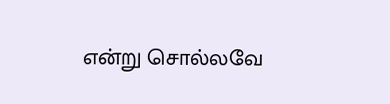என்று சொல்லவே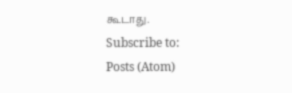கூடாது.
Subscribe to:
Posts (Atom)